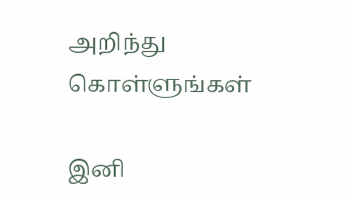அறிந்து கொள்ளுங்கள்

இனி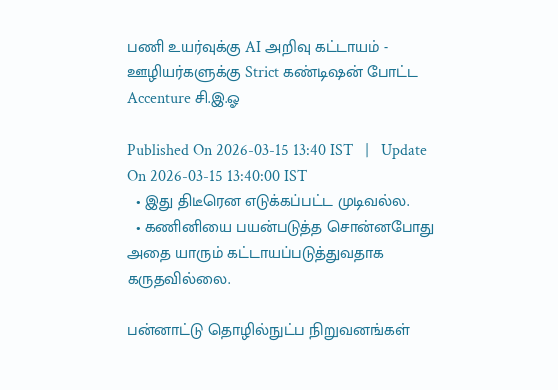பணி உயர்வுக்கு AI அறிவு கட்டாயம் - ஊழியர்களுக்கு Strict கண்டிஷன் போட்ட Accenture சி.இ.ஓ

Published On 2026-03-15 13:40 IST   |   Update On 2026-03-15 13:40:00 IST
  • இது திடீரென எடுக்கப்பட்ட முடிவல்ல.
  • கணினியை பயன்படுத்த சொன்னபோது அதை யாரும் கட்டாயப்படுத்துவதாக கருதவில்லை.

பன்னாட்டு தொழில்நுட்ப நிறுவனங்கள்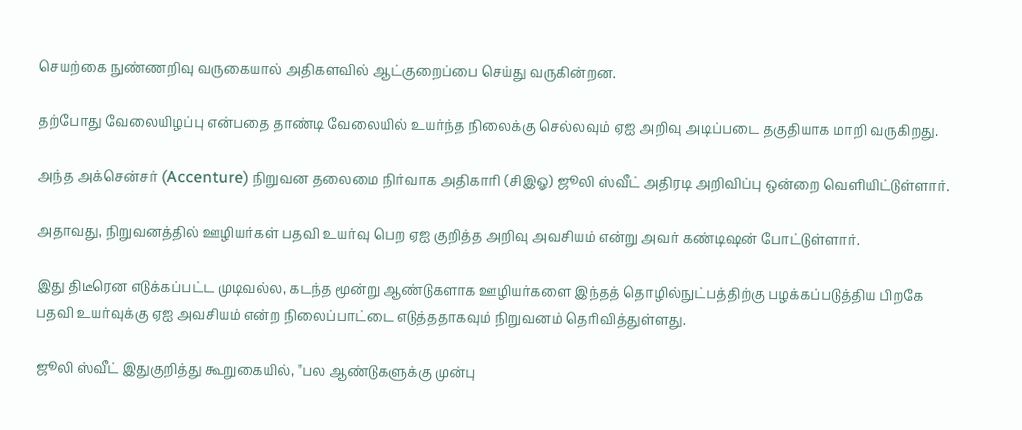செயற்கை நுண்ணறிவு வருகையால் அதிகளவில் ஆட்குறைப்பை செய்து வருகின்றன.

தற்போது வேலையிழப்பு என்பதை தாண்டி வேலையில் உயர்ந்த நிலைக்கு செல்லவும் ஏஐ அறிவு அடிப்படை தகுதியாக மாறி வருகிறது.

அந்த அக்சென்சர் (Accenture) நிறுவன தலைமை நிர்வாக அதிகாரி (சிஇஓ) ஜூலி ஸ்வீட் அதிரடி அறிவிப்பு ஒன்றை வெளியிட்டுள்ளார்.

அதாவது, நிறுவனத்தில் ஊழியர்கள் பதவி உயர்வு பெற ஏஐ குறித்த அறிவு அவசியம் என்று அவர் கண்டிஷன் போட்டுள்ளார்.

இது திடீரென எடுக்கப்பட்ட முடிவல்ல, கடந்த மூன்று ஆண்டுகளாக ஊழியர்களை இந்தத் தொழில்நுட்பத்திற்கு பழக்கப்படுத்திய பிறகே பதவி உயர்வுக்கு ஏஐ அவசியம் என்ற நிலைப்பாட்டை எடுத்ததாகவும் நிறுவனம் தெரிவித்துள்ளது.

ஜூலி ஸ்வீட் இதுகுறித்து கூறுகையில், "பல ஆண்டுகளுக்கு முன்பு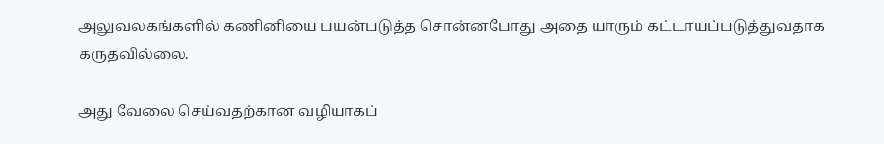அலுவலகங்களில் கணினியை பயன்படுத்த சொன்னபோது அதை யாரும் கட்டாயப்படுத்துவதாக கருதவில்லை.

அது வேலை செய்வதற்கான வழியாகப்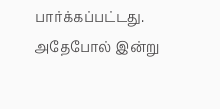பார்க்கப்பட்டது. அதேபோல் இன்று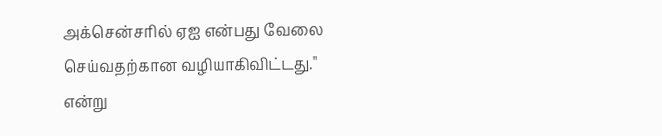அக்சென்சரில் ஏஐ என்பது வேலை செய்வதற்கான வழியாகிவிட்டது." என்று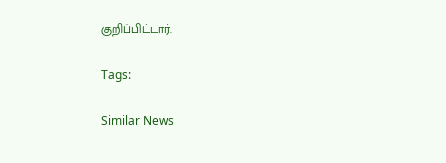குறிப்பிட்டார்.

Tags:

Similar News